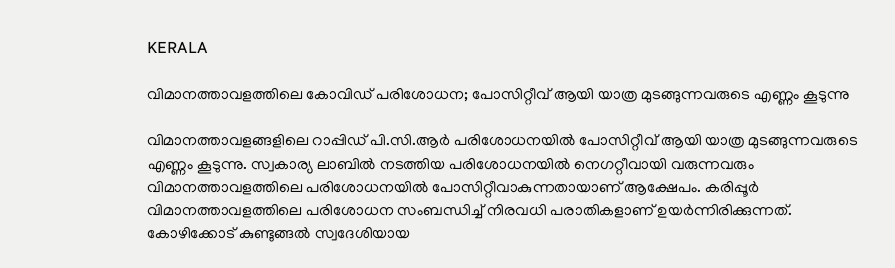KERALA

വിമാനത്താവളത്തിലെ കോവിഡ് പരിശോധന; പോസിറ്റീവ് ആയി യാത്ര മുടങ്ങുന്നവരുടെ എണ്ണം കൂടുന്നു

വിമാനത്താവളങ്ങളിലെ റാപ്പിഡ് പി.സി.ആര്‍ പരിശോധനയില്‍ പോസിറ്റീവ് ആയി യാത്ര മുടങ്ങുന്നവരുടെ എണ്ണം കൂടുന്നു. സ്വകാര്യ ലാബില്‍ നടത്തിയ പരിശോധനയില്‍ നെഗറ്റീവായി വരുന്നവരും വിമാനത്താവളത്തിലെ പരിശോധനയില്‍ പോസിറ്റീവാകുന്നതായാണ് ആക്ഷേപം. കരിപ്പൂര്‍ വിമാനത്താവളത്തിലെ പരിശോധന സംബന്ധിച്ച് നിരവധി പരാതികളാണ് ഉയര്‍ന്നിരിക്കുന്നത്. കോഴിക്കോട് കുണ്ടുങ്ങല്‍ സ്വദേശിയായ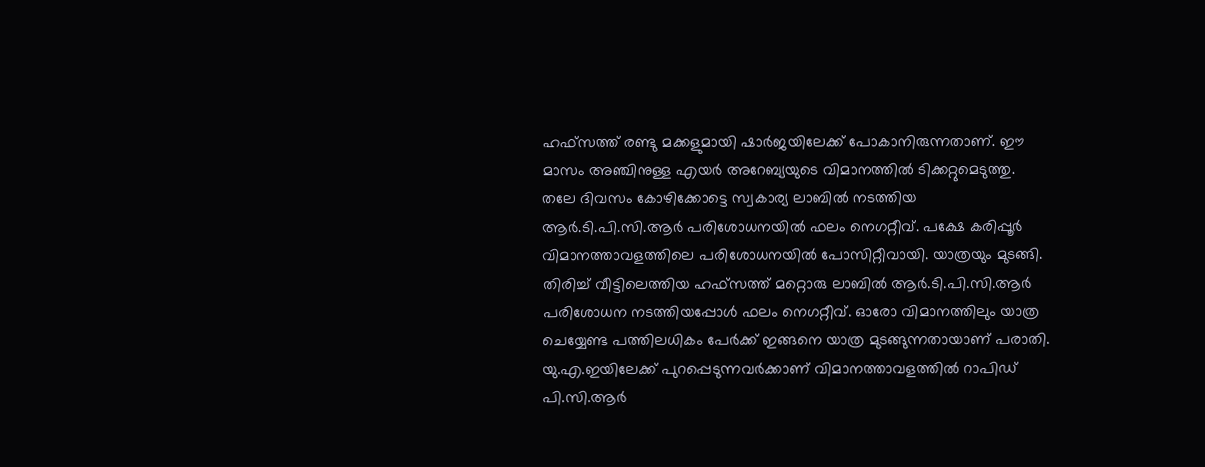ഹഫ്സത്ത് രണ്ടു മക്കളുമായി ഷാര്‍ജയിലേക്ക് പോകാനിരുന്നതാണ്. ഈ മാസം അഞ്ചിനുള്ള എയര്‍ അറേബ്യയുടെ വിമാനത്തില്‍ ടിക്കറ്റുമെടുത്തു. തലേ ദിവസം കോഴിക്കോട്ടെ സ്വകാര്യ ലാബില്‍ നടത്തിയ ആര്‍.ടി.പി.സി.ആര്‍ പരിശോധനയില്‍ ഫലം നെഗറ്റീവ്. പക്ഷേ കരിപ്പൂര്‍ വിമാനത്താവളത്തിലെ പരിശോധനയില്‍ പോസിറ്റീവായി. യാത്രയും മുടങ്ങി. തിരിച്ച് വീട്ടിലെത്തിയ ഹഫ്സത്ത് മറ്റൊരു ലാബില്‍ ആര്‍.ടി.പി.സി.ആര്‍ പരിശോധന നടത്തിയപ്പോള്‍ ഫലം നെഗറ്റീവ്. ഓരോ വിമാനത്തിലും യാത്ര ചെയ്യേണ്ട പത്തിലധികം പേര്‍ക്ക് ഇങ്ങനെ യാത്ര മുടങ്ങുന്നതായാണ് പരാതി. യു.എ.ഇയിലേക്ക് പുറപ്പെടുന്നവര്‍ക്കാണ് വിമാനത്താവളത്തില്‍ റാപിഡ് പി.സി.ആര്‍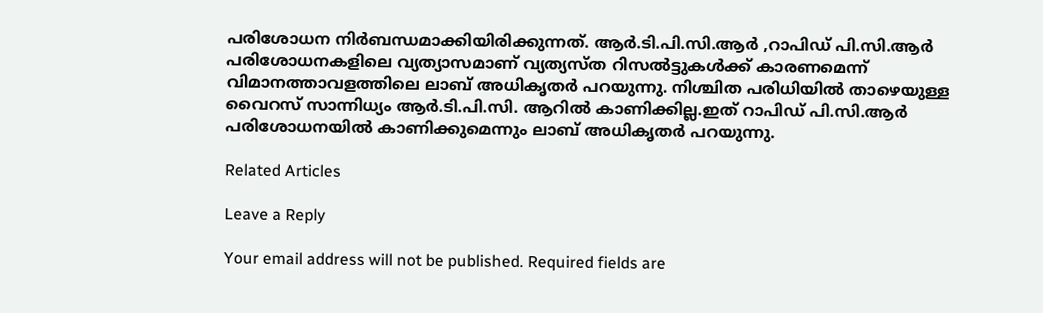പരിശോധന നിര്‍ബന്ധമാക്കിയിരിക്കുന്നത്. ആര്‍.ടി.പി.സി.ആര്‍ ,റാപിഡ് പി.സി.ആര്‍ പരിശോധനകളിലെ വ്യത്യാസമാണ് വ്യത്യസ്ത റിസല്‍ട്ടുകള്‍ക്ക് കാരണമെന്ന് വിമാനത്താവളത്തിലെ ലാബ് അധികൃതര്‍ പറയുന്നു. നിശ്ചിത പരിധിയില്‍ താഴെയുള്ള വൈറസ് സാന്നിധ്യം ആര്‍.ടി.പി.സി. ആറില്‍ കാണിക്കില്ല.ഇത് റാപിഡ് പി.സി.ആര്‍ പരിശോധനയില്‍ കാണിക്കുമെന്നും ലാബ് അധികൃതര്‍ പറയുന്നു.

Related Articles

Leave a Reply

Your email address will not be published. Required fields are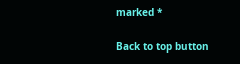marked *

Back to top button